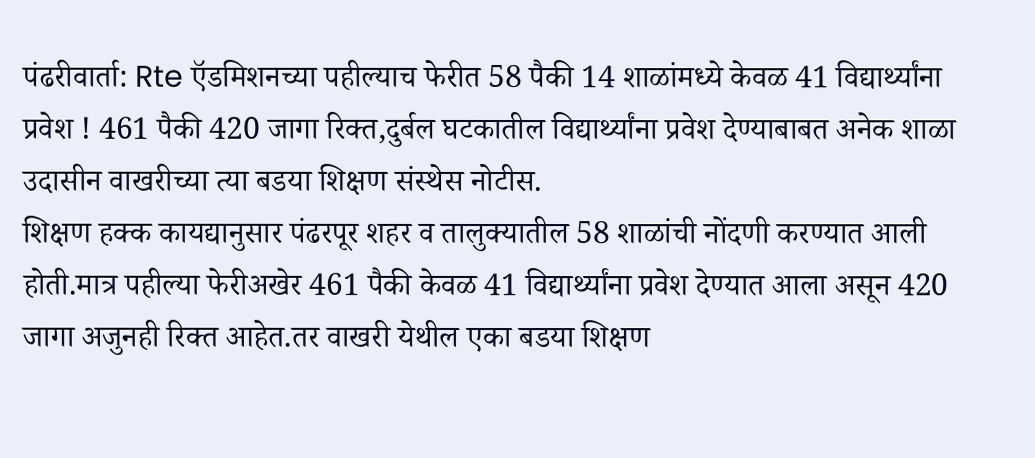पंढरीवार्ता: Rte ऍडमिशनच्या पहील्याच फेरीत 58 पैकी 14 शाळांमध्ये केवळ 41 विद्यार्थ्यांना प्रवेश ! 461 पैकी 420 जागा रिक्त,दुर्बल घटकातील विद्यार्थ्यांना प्रवेश देण्याबाबत अनेक शाळा उदासीन वाखरीच्या त्या बडया शिक्षण संस्थेस नोटीस.
शिक्षण हक्क कायद्यानुसार पंढरपूर शहर व तालुक्यातील 58 शाळांची नोंदणी करण्यात आली होती.मात्र पहील्या फेरीअखेर 461 पैकी केवळ 41 विद्यार्थ्यांना प्रवेश देण्यात आला असून 420 जागा अजुनही रिक्त आहेत.तर वाखरी येथील एका बडया शिक्षण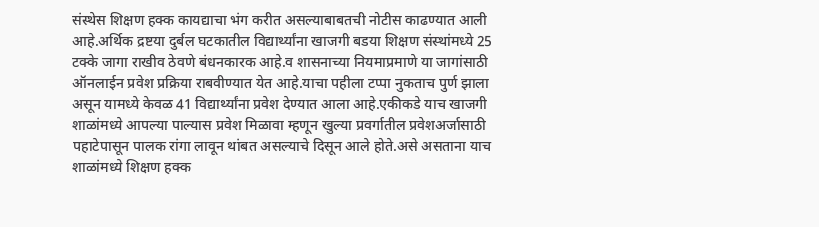संस्थेस शिक्षण हक्क कायद्याचा भंग करीत असल्याबाबतची नोटीस काढण्यात आली आहे.अर्थिक द्रष्टया दुर्बल घटकातील विद्यार्थ्यांना खाजगी बडया शिक्षण संस्थांमध्ये 25 टक्के जागा राखीव ठेवणे बंधनकारक आहे.व शासनाच्या नियमाप्रमाणे या जागांसाठी ऑनलाईन प्रवेश प्रक्रिया राबवीण्यात येत आहे.याचा पहीला टप्पा नुकताच पुर्ण झाला असून यामध्ये केवळ 41 विद्यार्थ्यांना प्रवेश देण्यात आला आहे.एकीकडे याच खाजगी शाळांमध्ये आपल्या पाल्यास प्रवेश मिळावा म्हणून खुल्या प्रवर्गातील प्रवेशअर्जासाठी पहाटेपासून पालक रांगा लावून थांबत असल्याचे दिसून आले होते.असे असताना याच शाळांमध्ये शिक्षण हक्क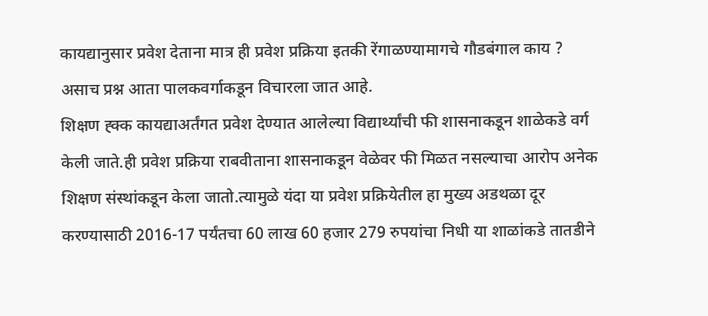कायद्यानुसार प्रवेश देताना मात्र ही प्रवेश प्रक्रिया इतकी रेंगाळण्यामागचे गौडबंगाल काय ? असाच प्रश्न आता पालकवर्गाकडून विचारला जात आहे.
शिक्षण ह्क्क कायद्याअर्तंगत प्रवेश देण्यात आलेल्या विद्यार्थ्यांची फी शासनाकडून शाळेकडे वर्ग केली जाते.ही प्रवेश प्रक्रिया राबवीताना शासनाकडून वेळेवर फी मिळत नसल्याचा आरोप अनेक शिक्षण संस्थांकडून केला जातो.त्यामुळे यंदा या प्रवेश प्रक्रियेतील हा मुख्य अडथळा दूर करण्यासाठी 2016-17 पर्यंतचा 60 लाख 60 हजार 279 रुपयांचा निधी या शाळांकडे तातडीने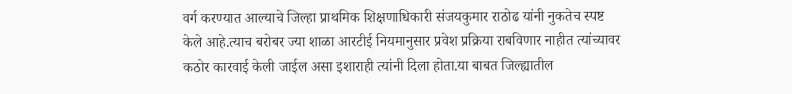वर्ग करण्यात आल्याचे जिल्हा प्राथमिक शिक्षणाधिकारी संजयकुमार राठोढ यांनी नुकतेच स्पष्ट केले आहे.त्याच बरोबर ज्या शाळा आरटीई नियमानुसार प्रवेश प्रक्रिया राबविणार नाहीत त्यांच्यावर कठोर कारवाई केली जाईल असा इशाराही त्यांनी दिला होता.या बाबत जिल्ह्यातील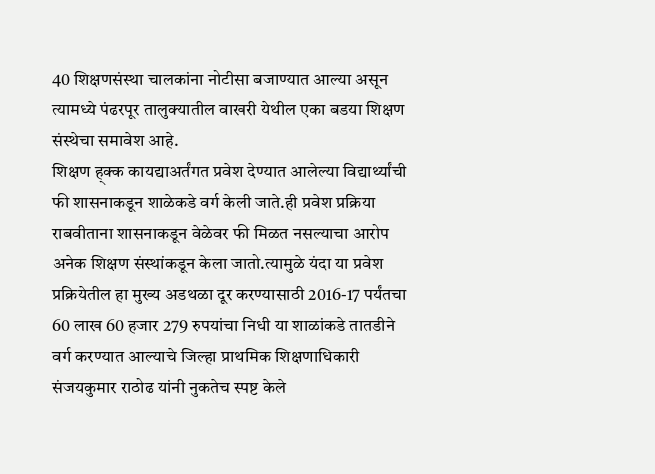40 शिक्षणसंस्था चालकांना नोटीसा बजाण्यात आल्या असून त्यामध्ये पंढरपूर तालुक्यातील वाखरी येथील एका बडया शिक्षण संस्थेचा समावेश आहे.
शिक्षण ह्क्क कायद्याअर्तंगत प्रवेश देण्यात आलेल्या विद्यार्थ्यांची फी शासनाकडून शाळेकडे वर्ग केली जाते.ही प्रवेश प्रक्रिया राबवीताना शासनाकडून वेळेवर फी मिळत नसल्याचा आरोप अनेक शिक्षण संस्थांकडून केला जातो.त्यामुळे यंदा या प्रवेश प्रक्रियेतील हा मुख्य अडथळा दूर करण्यासाठी 2016-17 पर्यंतचा 60 लाख 60 हजार 279 रुपयांचा निधी या शाळांकडे तातडीने वर्ग करण्यात आल्याचे जिल्हा प्राथमिक शिक्षणाधिकारी संजयकुमार राठोढ यांनी नुकतेच स्पष्ट केले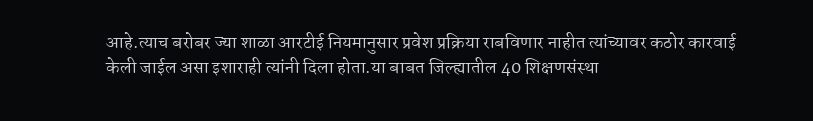आहे.त्याच बरोबर ज्या शाळा आरटीई नियमानुसार प्रवेश प्रक्रिया राबविणार नाहीत त्यांच्यावर कठोर कारवाई केली जाईल असा इशाराही त्यांनी दिला होता.या बाबत जिल्ह्यातील 40 शिक्षणसंस्था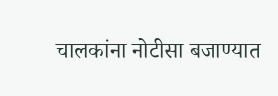चालकांना नोटीसा बजाण्यात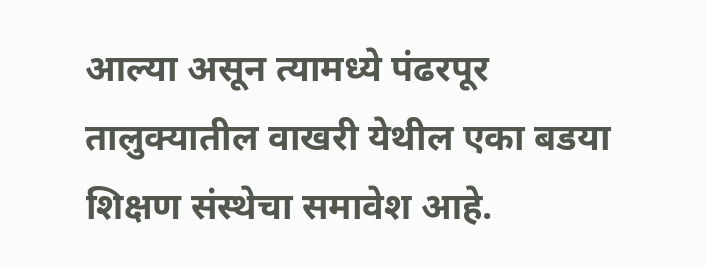आल्या असून त्यामध्ये पंढरपूर तालुक्यातील वाखरी येथील एका बडया शिक्षण संस्थेचा समावेश आहे.